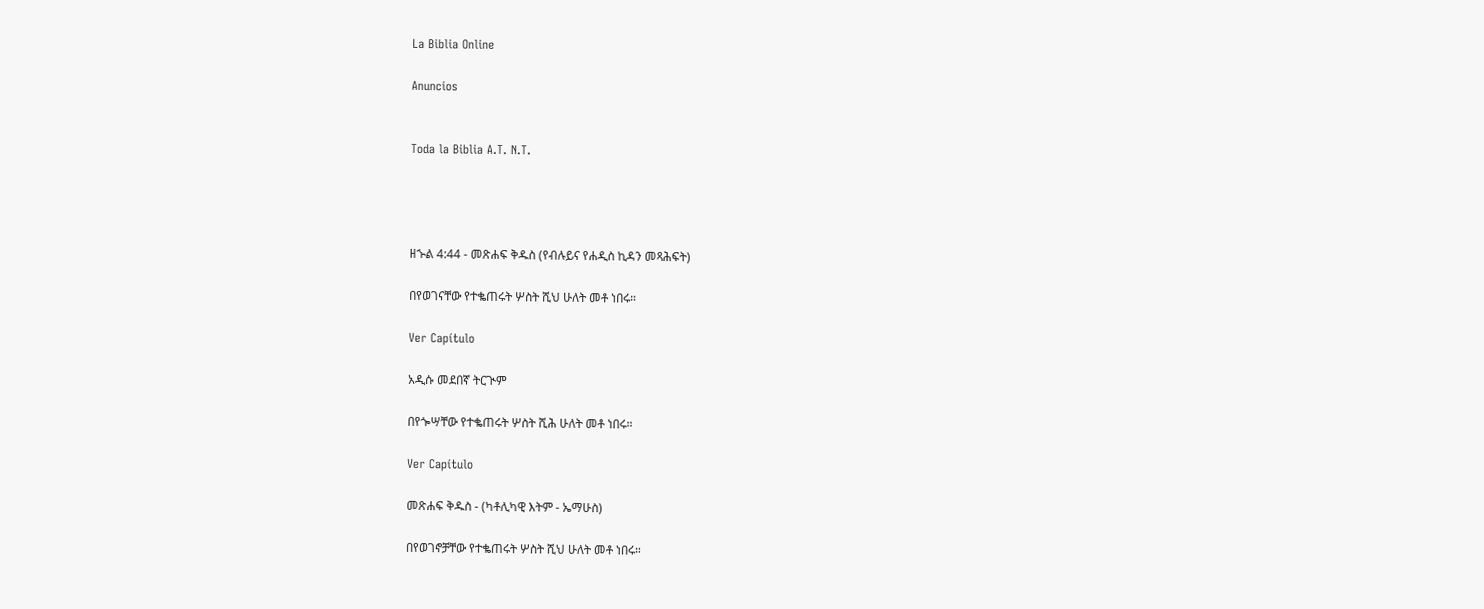La Biblia Online

Anuncios


Toda la Biblia A.T. N.T.




ዘኍል 4:44 - መጽሐፍ ቅዱስ (የብሉይና የሐዲስ ኪዳን መጻሕፍት)

በየወገናቸው የተቈጠሩት ሦስት ሺህ ሁለት መቶ ነበሩ።

Ver Capítulo

አዲሱ መደበኛ ትርጒም

በየጐሣቸው የተቈጠሩት ሦስት ሺሕ ሁለት መቶ ነበሩ።

Ver Capítulo

መጽሐፍ ቅዱስ - (ካቶሊካዊ እትም - ኤማሁስ)

በየወገኖቻቸው የተቈጠሩት ሦስት ሺህ ሁለት መቶ ነበሩ።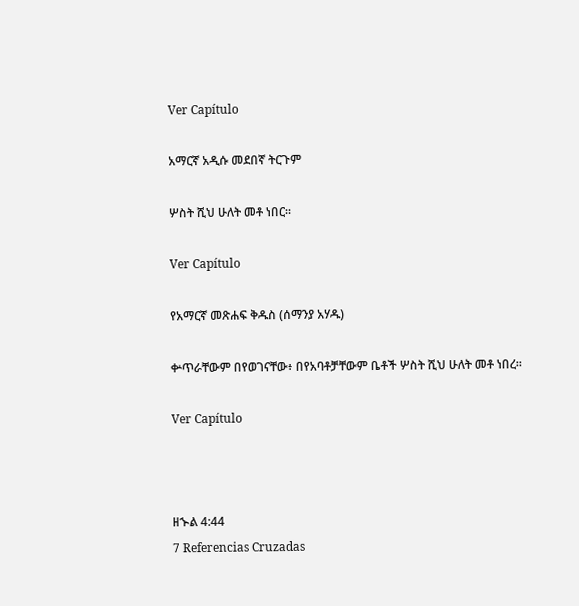Ver Capítulo

አማርኛ አዲሱ መደበኛ ትርጉም

ሦስት ሺህ ሁለት መቶ ነበር።

Ver Capítulo

የአማርኛ መጽሐፍ ቅዱስ (ሰማንያ አሃዱ)

ቍጥራቸውም በየወገናቸው፥ በየአባቶቻቸውም ቤቶች ሦስት ሺህ ሁለት መቶ ነበረ።

Ver Capítulo



ዘኍል 4:44
7 Referencias Cruzadas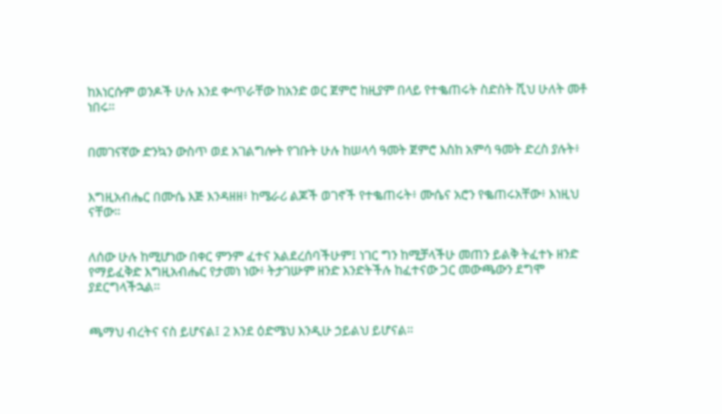ከእነርሱም ወንዶች ሁሉ እንደ ቍጥራቸው ከአንድ ወር ጀምሮ ከዚያም በላይ የተቈጠሩት ስድስት ሺህ ሁለት መቶ ነበሩ።


በመገናኛው ድንኳን ውስጥ ወደ አገልግሎት የገቡት ሁሉ ከሠላሳ ዓመት ጀምሮ እስከ አምሳ ዓመት ድረስ ያሉት፥


እግዚአብሔር በሙሴ እጅ እንዳዘዘ፥ ከሜራሪ ልጆች ወገኖች የተቈጠሩት፥ ሙሴና አሮን የቈጠሩአቸው፥ እነዚህ ናቸው።


ለሰው ሁሉ ከሚሆነው በቀር ምንም ፈተና አልደረሰባችሁም፤ ነገር ግን ከሚቻላችሁ መጠን ይልቅ ትፈተኑ ዘንድ የማይፈቅድ እግዚአብሔር የታመነ ነው፥ ትታገሡም ዘንድ እንድትችሉ ከፈተናው ጋር መውጫውን ደግሞ ያደርግላችኋል።


ጫማህ ብረትና ናስ ይሆናል፤ 2 እንደ ዕድሜህ እንዲሁ ኃይልህ ይሆናል።